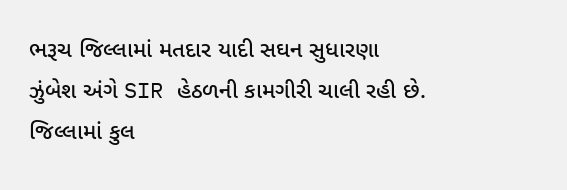ભરૂચ જિલ્લામાં મતદાર યાદી સઘન સુધારણા ઝુંબેશ અંગે SIR હેઠળની કામગીરી ચાલી રહી છે. જિલ્લામાં કુલ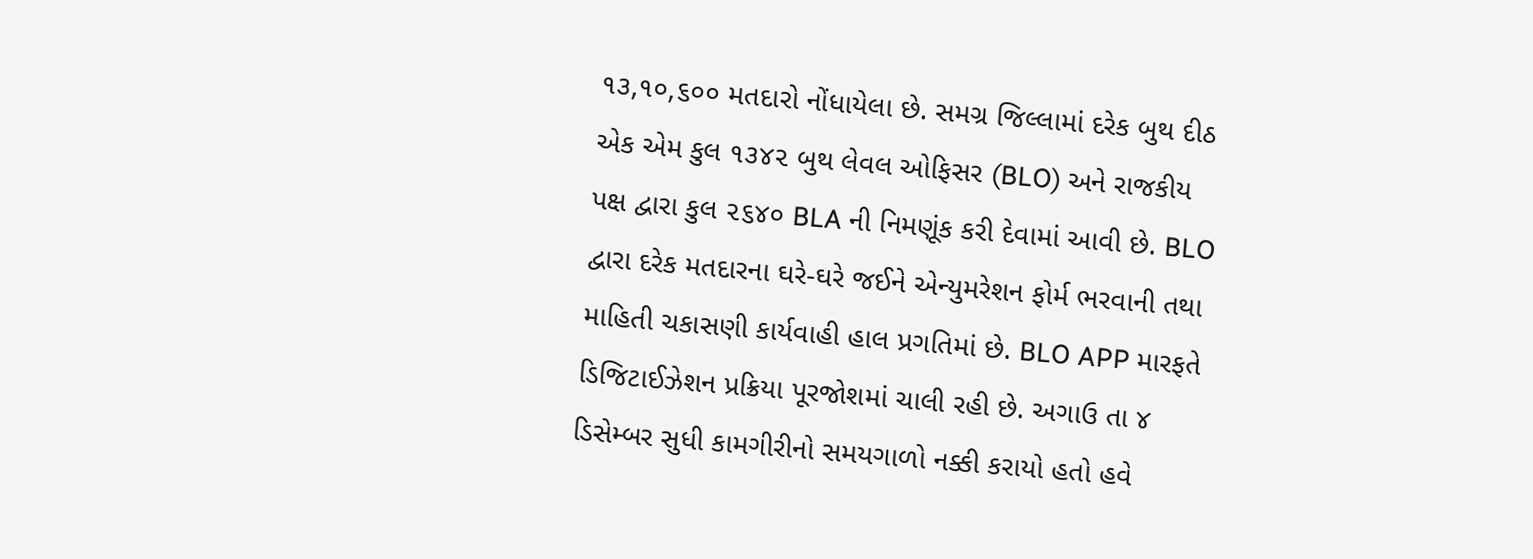૧૩,૧૦,૬૦૦ મતદારો નોંધાયેલા છે. સમગ્ર જિલ્લામાં દરેક બુથ દીઠ એક એમ કુલ ૧૩૪૨ બુથ લેવલ ઓફિસર (BLO) અને રાજકીય પક્ષ દ્વારા કુલ ૨૬૪૦ BLA ની નિમણૂંક કરી દેવામાં આવી છે. BLO દ્વારા દરેક મતદારના ઘરે-ઘરે જઈને એન્યુમરેશન ફોર્મ ભરવાની તથા માહિતી ચકાસણી કાર્યવાહી હાલ પ્રગતિમાં છે. BLO APP મારફતે ડિજિટાઈઝેશન પ્રક્રિયા પૂરજોશમાં ચાલી રહી છે. અગાઉ તા ૪ ડિસેમ્બર સુધી કામગીરીનો સમયગાળો નક્કી કરાયો હતો હવે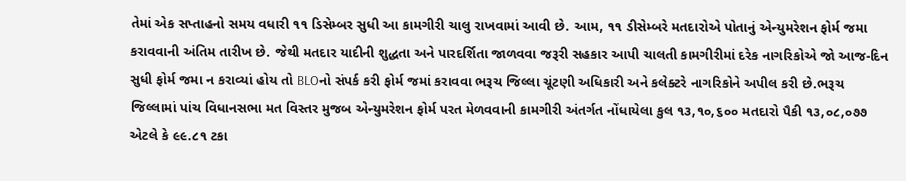તેમાં એક સપ્તાહનો સમય વધારી ૧૧ ડિસેમ્બર સુધી આ કામગીરી ચાલુ રાખવામાં આવી છે. આમ, ૧૧ ડીસેમ્બરે મતદારોએ પોતાનું એન્યુમરેશન ફોર્મ જમા કરાવવાની અંતિમ તારીખ છે. જેથી મતદાર યાદીની શુદ્ધતા અને પારદર્શિતા જાળવવા જરૂરી સહકાર આપી ચાલતી કામગીરીમાં દરેક નાગરિકોએ જો આજ-દિન સુધી ફોર્મ જમા ન કરાવ્યાં હોય તો BLOનો સંપર્ક કરી ફોર્મ જમાં કરાવવા ભરૂચ જિલ્લા ચૂંટણી અધિકારી અને કલેક્ટરે નાગરિકોને અપીલ કરી છે.ભરૂચ જિલ્લામાં પાંચ વિધાનસભા મત વિસ્તર મુજબ એન્યુમરેશન ફોર્મ પરત મેળવવાની કામગીરી અંતર્ગત નોંધાયેલા કુલ ૧૩,૧૦,૬૦૦ મતદારો પૈકી ૧૩,૦૮,૦૭૭ એટલે કે ૯૯.૮૧ ટકા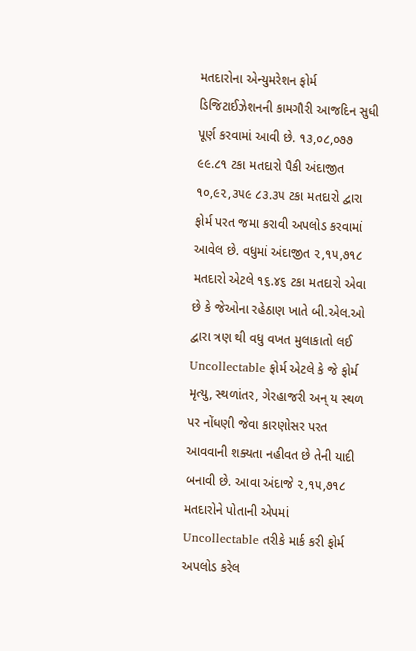મતદારોના એન્યુમરેશન ફોર્મ ડિજિટાઈઝેશનની કામગૌરી આજદિન સુધી પૂર્ણ કરવામાં આવી છે. ૧૩,૦૮,૦૭૭ ૯૯.૮૧ ટકા મતદારો પૈકી અંદાજીત ૧૦,૯૨,૩૫૯ ૮૩.૩૫ ટકા મતદારો દ્વારા ફોર્મ પરત જમા કરાવી અપલોડ કરવામાં આવેલ છે. વધુમાં અંદાજીત ૨,૧૫,૭૧૮ મતદારો એટલે ૧૬.૪૬ ટકા મતદારો એવા છે કે જેઓના રહેઠાણ ખાતે બી.એલ.ઓ દ્વારા ત્રણ થી વધુ વખત મુલાકાતો લઈ Uncollectable ફોર્મ એટલે કે જે ફોર્મ મૃત્યુ, સ્થળાંતર, ગેરહાજરી અન્ ય સ્થળ પર નોંધણી જેવા કારણોસર પરત આવવાની શક્યતા નહીવત છે તેની યાદી બનાવી છે. આવા અંદાજે ૨,૧૫,૭૧૮ મતદારોને પોતાની એપમાં Uncollectable તરીકે માર્ક કરી ફોર્મ અપલોડ કરેલ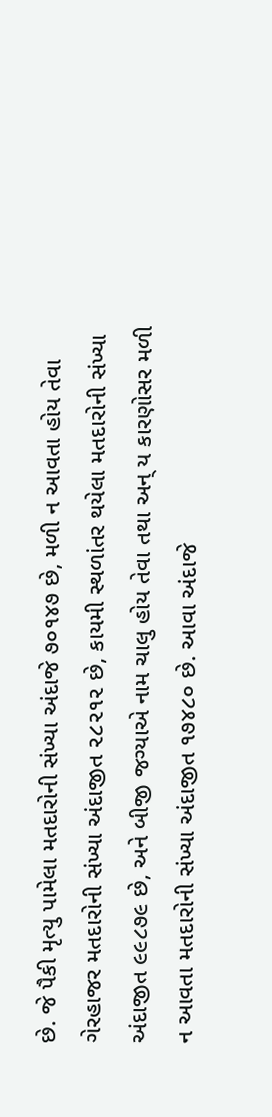છે. જે પૈકી મૃત્યુ પામેલા મતદારોની સંખ્યા અંદાજે ૭૦૧૪૭ છે, મળી ન આવતા હોય તેવા ગેરહાજર મતદારોની સંખ્યા અંદાજીત ૨૮૨૧૨ છે, કાયમી સ્થળાંતર થયેલા મતદારોની સંખ્યા અંદાજીત ૯૯૮૭૯ છે, અને બીજી જગ્યાએ નામ ચાલુ હોય તેવા તથા અન્ ય કારણોસર મળી ન આવતા મતદારોની સંખ્યા અંદાજીત ૧૭૪૮૦ છે. આવા અંદાજે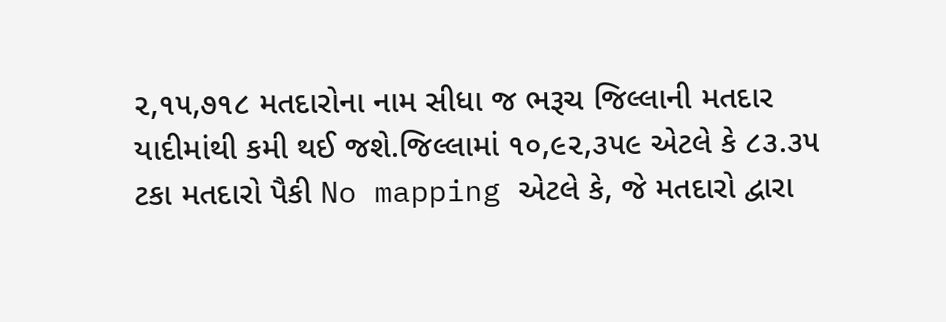૨,૧૫,૭૧૮ મતદારોના નામ સીધા જ ભરૂચ જિલ્લાની મતદાર યાદીમાંથી કમી થઈ જશે.જિલ્લામાં ૧૦,૯૨,૩૫૯ એટલે કે ૮૩.૩૫ ટકા મતદારો પૈકી No mapping એટલે કે, જે મતદારો દ્વારા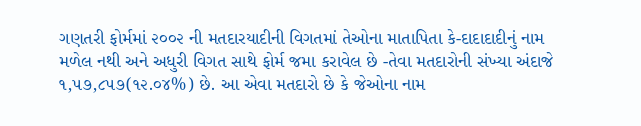ગણતરી ફોર્મમાં ૨૦૦૨ ની મતદારયાદીની વિગતમાં તેઓના માતાપિતા કે-દાદાદાદીનું નામ મળેલ નથી અને અધુરી વિગત સાથે ફોર્મ જમા કરાવેલ છે -તેવા મતદારોની સંખ્યા અંદાજે ૧,૫૭,૮૫૭(૧૨.૦૪%) છે. આ એવા મતદારો છે કે જેઓના નામ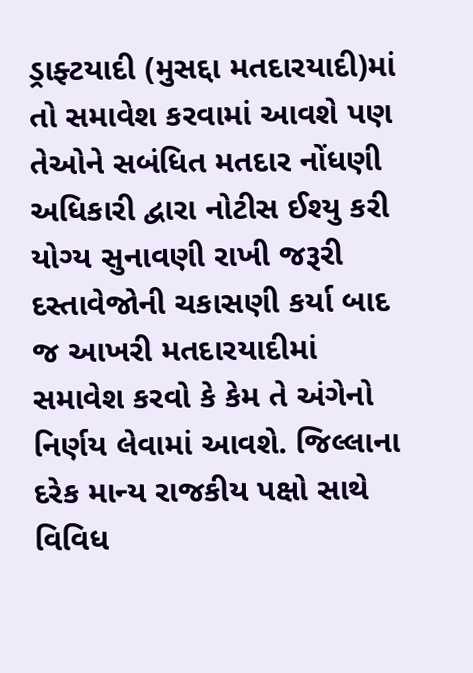ડ્રાફ્ટયાદી (મુસદ્દા મતદારયાદી)માં તો સમાવેશ કરવામાં આવશે પણ તેઓને સબંધિત મતદાર નોંધણી અધિકારી દ્વારા નોટીસ ઈશ્યુ કરી યોગ્ય સુનાવણી રાખી જરૂરી દસ્તાવેજોની ચકાસણી કર્યા બાદ જ આખરી મતદારયાદીમાં સમાવેશ કરવો કે કેમ તે અંગેનો નિર્ણય લેવામાં આવશે. જિલ્લાના દરેક માન્ય રાજકીય પક્ષો સાથે વિવિધ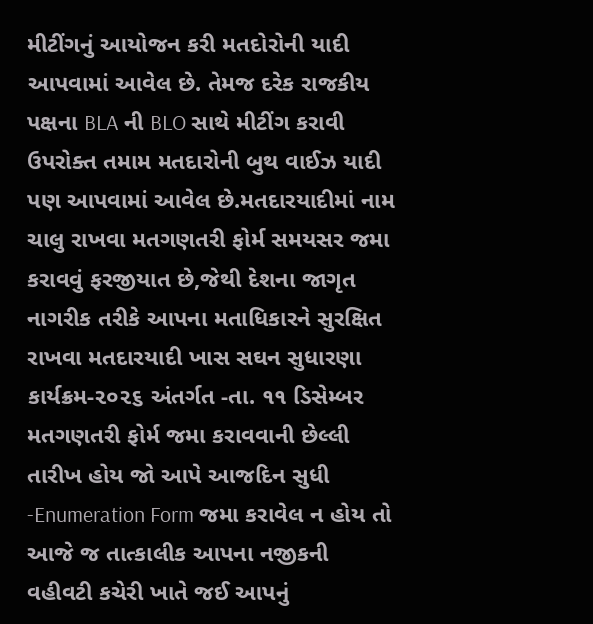મીટીંગનું આયોજન કરી મતદોરોની યાદી આપવામાં આવેલ છે. તેમજ દરેક રાજકીય પક્ષના BLA ની BLO સાથે મીટીંગ કરાવી ઉપરોક્ત તમામ મતદારોની બુથ વાઈઝ યાદી પણ આપવામાં આવેલ છે.મતદારયાદીમાં નામ ચાલુ રાખવા મતગણતરી ફોર્મ સમયસર જમા કરાવવું ફરજીયાત છે,જેથી દેશના જાગૃત નાગરીક તરીકે આપના મતાધિકારને સુરક્ષિત રાખવા મતદારયાદી ખાસ સઘન સુધારણા કાર્યક્રમ-૨૦૨૬ અંતર્ગત -તા. ૧૧ ડિસેમ્બર મતગણતરી ફોર્મ જમા કરાવવાની છેલ્લી તારીખ હોય જો આપે આજદિન સુધી -Enumeration Form જમા કરાવેલ ન હોય તો આજે જ તાત્કાલીક આપના નજીકની વહીવટી કચેરી ખાતે જઈ આપનું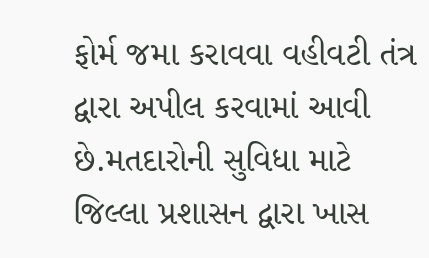ફોર્મ જમા કરાવવા વહીવટી તંત્ર દ્વારા અપીલ કરવામાં આવી છે.મતદારોની સુવિધા માટે જિલ્લા પ્રશાસન દ્વારા ખાસ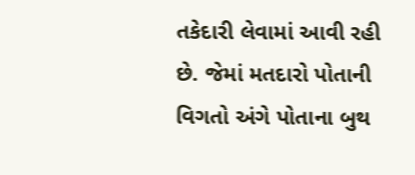તકેદારી લેવામાં આવી રહી છે. જેમાં મતદારો પોતાની વિગતો અંગે પોતાના બુથ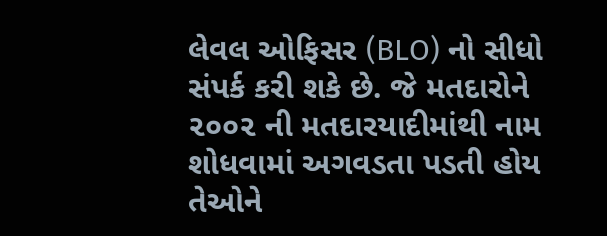લેવલ ઓફિસર (BLO) નો સીધો સંપર્ક કરી શકે છે. જે મતદારોને ૨૦૦૨ ની મતદારયાદીમાંથી નામ શોધવામાં અગવડતા પડતી હોય તેઓને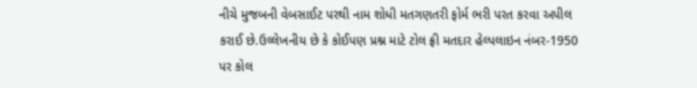નીચે મુજબની વેબસાઈટ પરથી નામ શોધી મતગણતરી ફોર્મ ભરી પરત કરવા અપીલ કરાઈ છે.ઉલ્લેખનીય છે કે કોઈપણ પ્રશ્ન માટે ટોલ ફ્રી મતદાર હેલ્પલાઇન નંબર-1950 પર કોલ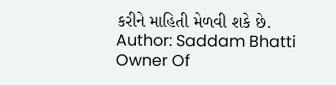કરીને માહિતી મેળવી શકે છે.
Author: Saddam Bhatti
Owner Of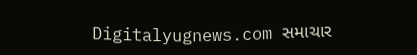Digitalyugnews.com સમાચાર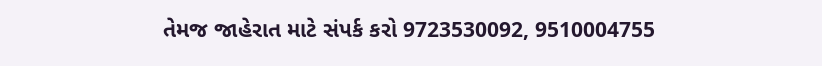તેમજ જાહેરાત માટે સંપર્ક કરો 9723530092, 9510004755